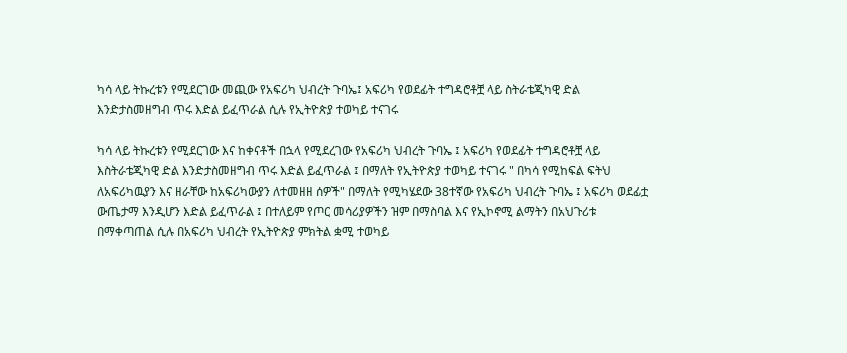ካሳ ላይ ትኩረቱን የሚደርገው መጪው የአፍሪካ ህብረት ጉባኤ፤ አፍሪካ የወደፊት ተግዳሮቶቿ ላይ ስትራቴጂካዊ ድል እንድታስመዘግብ ጥሩ እድል ይፈጥራል ሲሉ የኢትዮጵያ ተወካይ ተናገሩ

ካሳ ላይ ትኩረቱን የሚደርገው እና ከቀናቶች በኋላ የሚደረገው የአፍሪካ ህብረት ጉባኤ ፤ አፍሪካ የወደፊት ተግዳሮቶቿ ላይ እስትራቴጂካዊ ድል እንድታስመዘግብ ጥሩ እድል ይፈጥራል ፤ በማለት የኢትዮጵያ ተወካይ ተናገሩ " በካሳ የሚከፍል ፍትህ ለአፍሪካዉያን እና ዘራቸው ከአፍሪካውያን ለተመዘዘ ሰዎች" በማለት የሚካሄደው 38ተኛው የአፍሪካ ህብረት ጉባኤ ፤ አፍሪካ ወደፊቷ ውጤታማ እንዲሆን እድል ይፈጥራል ፤ በተለይም የጦር መሳሪያዎችን ዝም በማስባል እና የኢኮኖሚ ልማትን በአህጉሪቱ በማቀጣጠል ሲሉ በአፍሪካ ህብረት የኢትዮጵያ ምክትል ቋሚ ተወካይ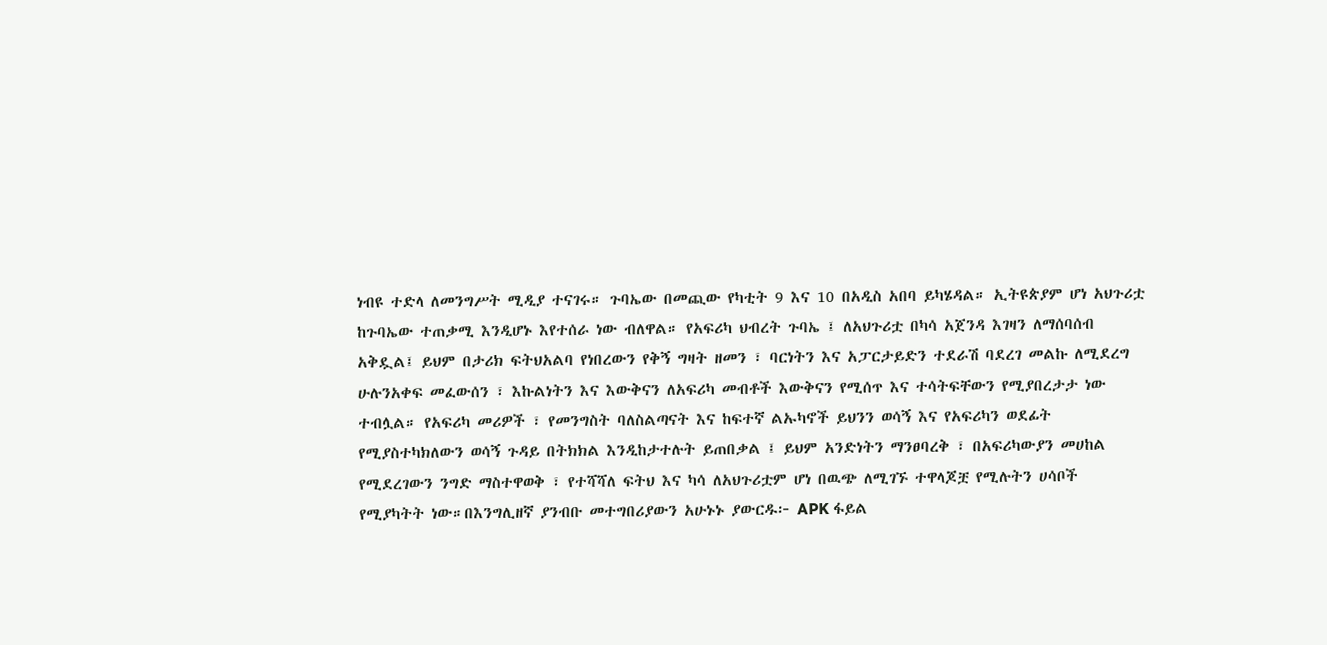ነብዩ ተድላ ለመንግሥት ሚዲያ ተናገሩ። ጉባኤው በመጪው የካቲት 9 እና 10 በአዲስ አበባ ይካሄዳል። ኢትዩጵያም ሆነ አህጉሪቷ ከጉባኤው ተጠቃሚ እንዲሆኑ እየተሰራ ነው ብለዋል። የአፍሪካ ህብረት ጉባኤ ፤ ለአህጉሪቷ በካሳ አጀንዳ እገዛን ለማሰባሰብ አቅዷል፤ ይህም በታሪክ ፍትህአልባ የነበረውን የቅኝ ግዛት ዘመን ፣ ባርነትን እና አፓርታይድን ተደራሽ ባደረገ መልኩ ለሚደረግ ሁሉንአቀፍ መፈውሰን ፣ እኩልነትን እና እውቅናን ለአፍሪካ መብቶች እውቅናን የሚሰጥ እና ተሳትፍቸውን የሚያበረታታ ነው ተብሏል። የአፍሪካ መሪዎች ፣ የመንግስት ባለስልጣናት እና ከፍተኛ ልኡካኖች ይህንን ወሳኝ እና የአፍሪካን ወደፊት የሚያስተካክለውን ወሳኝ ጉዳይ በትክክል እንዲከታተሉት ይጠበቃል ፤ ይህም አንድነትን ማንፀባረቅ ፣ በአፍሪካውያን መሀከል የሚደረገውን ንግድ ማስተዋወቅ ፣ የተሻሻለ ፍትህ እና ካሳ ለአህጉሪቷም ሆነ በዉጭ ለሚገኙ ተዋላጆቿ የሚሉትን ሀሳቦች የሚያካትት ነው።በእንግሊዘኛ ያንብቡ መተግበሪያውን አሁኑኑ ያውርዱ፦ APK ፋይል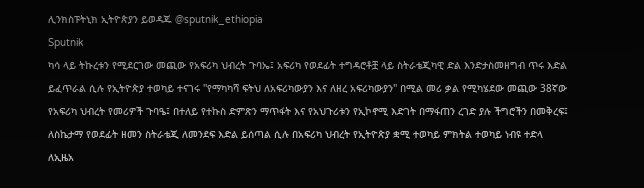ሊንክስፑትኒክ ኢትዮጵያን ይወዳጁ @sputnik_ethiopia
Sputnik
ካሳ ላይ ትኩረቱን የሚደርገው መጪው የአፍሪካ ህብረት ጉባኤ፤ አፍሪካ የወደፊት ተግዳሮቶቿ ላይ ስትራቴጂካዊ ድል እንድታስመዘግብ ጥሩ እድል ይፈጥራል ሲሉ የኢትዮጵያ ተወካይ ተናገሩ ''የማካካሻ ፍትህ ለአፍሪካውያን እና ለዘረ አፍሪካውያን'' በሚል መሪ ቃል የሚካሄደው መጪው 38ኛው የአፍሪካ ህብረት የመሪዎች ጉባዔ፤ በተለይ የተኩስ ድምጽን ማጥፋት እና የአህጉሪቱን የኢኮኖሚ እድገት በማፋጠን ረገድ ያሉ ችግሮችን በመቅረፍ፤ ለስኬታማ የወደፊት ዘመን ስትራቴጂ ለመንደፍ እድል ይሰጣል ሲሉ በአፍሪካ ህብረት የኢትዮጵያ ቋሚ ተወካይ ምክትል ተወካይ ነብዩ ተድላ ለኢዜአ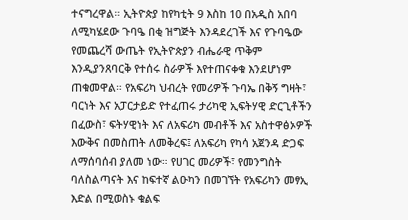ተናግረዋል። ኢትዮጵያ ከየካቲት 9 እስከ 10 በአዲስ አበባ ለሚካሄደው ጉባዔ በቂ ዝግጅት እንዳደረገች እና የጉባዔው የመጨረሻ ውጤት የኢትዮጵያን ብሔራዊ ጥቅም እንዲያንጸባርቅ የተሰሩ ስራዎች እየተጠናቀቁ እንደሆነም ጠቁመዋል። የአፍሪካ ህብረት የመሪዎች ጉባኤ በቅኝ ግዛት፣ ባርነት እና አፓርታይድ የተፈጠሩ ታሪካዊ ኢፍትሃዊ ድርጊቶችን በፈውስ፣ ፍትሃዊነት እና ለአፍሪካ መብቶች እና አስተዋፅኦዎች እውቅና በመስጠት ለመቅረፍ፤ ለአፍሪካ የካሳ አጀንዳ ድጋፍ ለማሰባሰብ ያለመ ነው። የሀገር መሪዎች፣ የመንግስት ባለስልጣናት እና ከፍተኛ ልዑካን በመገኘት የአፍሪካን መፃኢ እድል በሚወስኑ ቁልፍ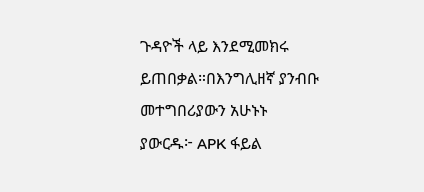ጉዳዮች ላይ እንደሚመክሩ ይጠበቃል።በእንግሊዘኛ ያንብቡ መተግበሪያውን አሁኑኑ ያውርዱ፦ APK ፋይል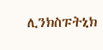ሊንክስፑትኒክ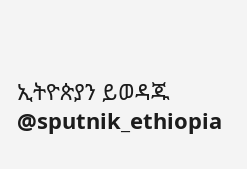ኢትዮጵያን ይወዳጁ @sputnik_ethiopia